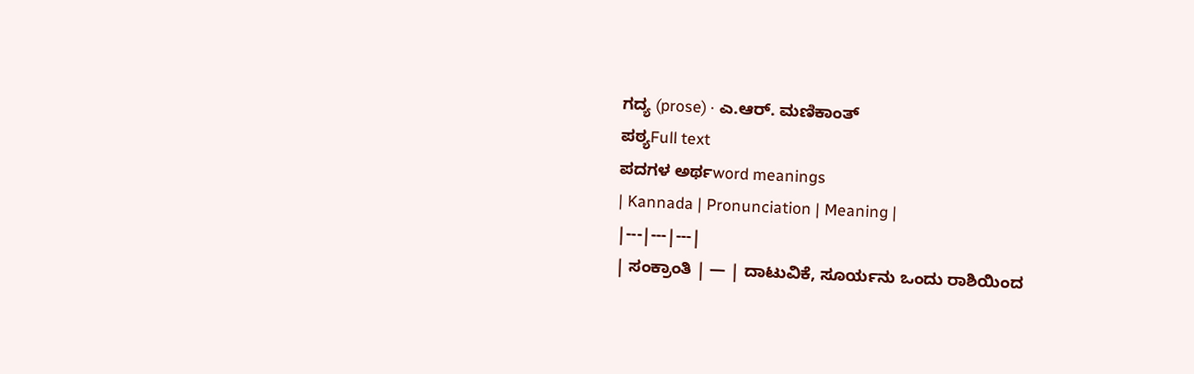ಗದ್ಯ (prose) · ಎ.ಆರ್. ಮಣಿಕಾಂತ್
ಪಠ್ಯFull text
ಪದಗಳ ಅರ್ಥword meanings
| Kannada | Pronunciation | Meaning |
|---|---|---|
| ಸಂಕ್ರಾಂತಿ | — | ದಾಟುವಿಕೆ, ಸೂರ್ಯನು ಒಂದು ರಾಶಿಯಿಂದ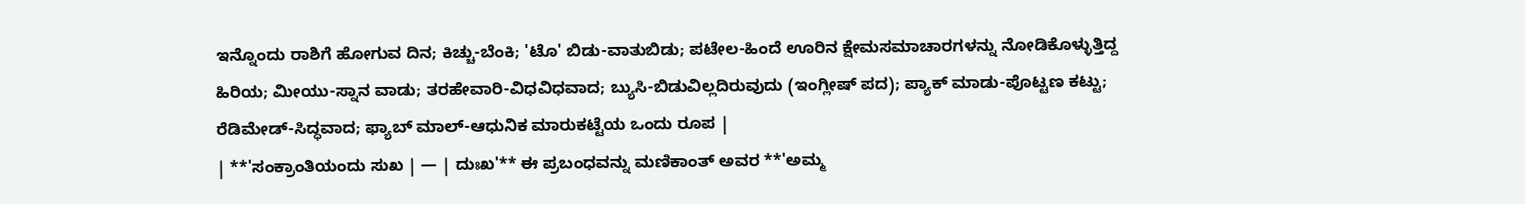ಇನ್ನೊಂದು ರಾಶಿಗೆ ಹೋಗುವ ದಿನ; ಕಿಚ್ಚು-ಬೆಂಕಿ; 'ಟೊ' ಬಿಡು-ವಾತುಬಿಡು; ಪಟೇಲ-ಹಿಂದೆ ಊರಿನ ಕ್ಷೇಮಸಮಾಚಾರಗಳನ್ನು ನೋಡಿಕೊಳ್ಳುತ್ತಿದ್ದ ಹಿರಿಯ; ಮೀಯು-ಸ್ನಾನ ವಾಡು; ತರಹೇವಾರಿ-ವಿಧವಿಧವಾದ; ಬ್ಯುಸಿ-ಬಿಡುವಿಲ್ಲದಿರುವುದು (ಇಂಗ್ಲೀಷ್ ಪದ); ಪ್ಯಾಕ್ ಮಾಡು-ಪೊಟ್ಟಣ ಕಟ್ಟು; ರೆಡಿಮೇಡ್-ಸಿದ್ಧವಾದ; ಫ್ಯಾಬ್ ಮಾಲ್-ಆಧುನಿಕ ಮಾರುಕಟ್ಟೆಯ ಒಂದು ರೂಪ |
| **'ಸಂಕ್ರಾಂತಿಯಂದು ಸುಖ | — | ದುಃಖ'** ಈ ಪ್ರಬಂಧವನ್ನು ಮಣಿಕಾಂತ್ ಅವರ **'ಅಮ್ಮ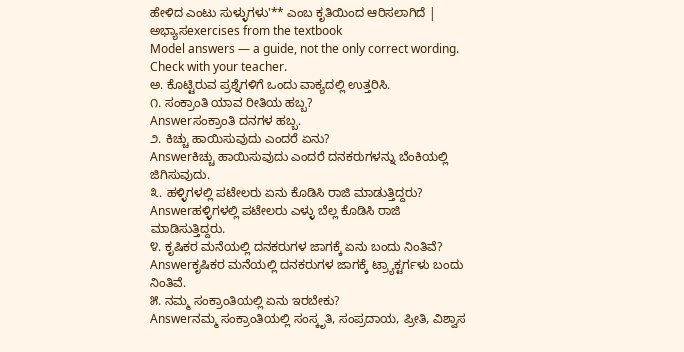ಹೇಳಿದ ಎಂಟು ಸುಳ್ಳುಗಳು'** ಎಂಬ ಕೃತಿಯಿಂದ ಆರಿಸಲಾಗಿದೆ |
ಅಭ್ಯಾಸexercises from the textbook
Model answers — a guide, not the only correct wording. Check with your teacher.
ಅ. ಕೊಟ್ಟಿರುವ ಪ್ರಶ್ನೆಗಳಿಗೆ ಒಂದು ವಾಕ್ಯದಲ್ಲಿ ಉತ್ತರಿಸಿ.
೧. ಸಂಕ್ರಾಂತಿ ಯಾವ ರೀತಿಯ ಹಬ್ಬ?
Answerಸಂಕ್ರಾಂತಿ ದನಗಳ ಹಬ್ಬ.
೨. ಕಿಚ್ಚು ಹಾಯಿಸುವುದು ಎಂದರೆ ಏನು?
Answerಕಿಚ್ಚು ಹಾಯಿಸುವುದು ಎಂದರೆ ದನಕರುಗಳನ್ನು ಬೆಂಕಿಯಲ್ಲಿ ಜಿಗಿಸುವುದು.
೩. ಹಳ್ಳಿಗಳಲ್ಲಿ ಪಟೇಲರು ಏನು ಕೊಡಿಸಿ ರಾಜಿ ಮಾಡುತ್ತಿದ್ದರು?
Answerಹಳ್ಳಿಗಳಲ್ಲಿ ಪಟೇಲರು ಎಳ್ಳು ಬೆಲ್ಲ ಕೊಡಿಸಿ ರಾಜಿ ಮಾಡಿಸುತ್ತಿದ್ದರು.
೪. ಕೃಷಿಕರ ಮನೆಯಲ್ಲಿ ದನಕರುಗಳ ಜಾಗಕ್ಕೆ ಏನು ಬಂದು ನಿಂತಿವೆ?
Answerಕೃಷಿಕರ ಮನೆಯಲ್ಲಿ ದನಕರುಗಳ ಜಾಗಕ್ಕೆ ಟ್ರ್ಯಾಕ್ಟರ್ಗಳು ಬಂದು ನಿಂತಿವೆ.
೫. ನಮ್ಮ ಸಂಕ್ರಾಂತಿಯಲ್ಲಿ ಏನು ಇರಬೇಕು?
Answerನಮ್ಮ ಸಂಕ್ರಾಂತಿಯಲ್ಲಿ ಸಂಸ್ಕೃತಿ, ಸಂಪ್ರದಾಯ, ಪ್ರೀತಿ, ವಿಶ್ವಾಸ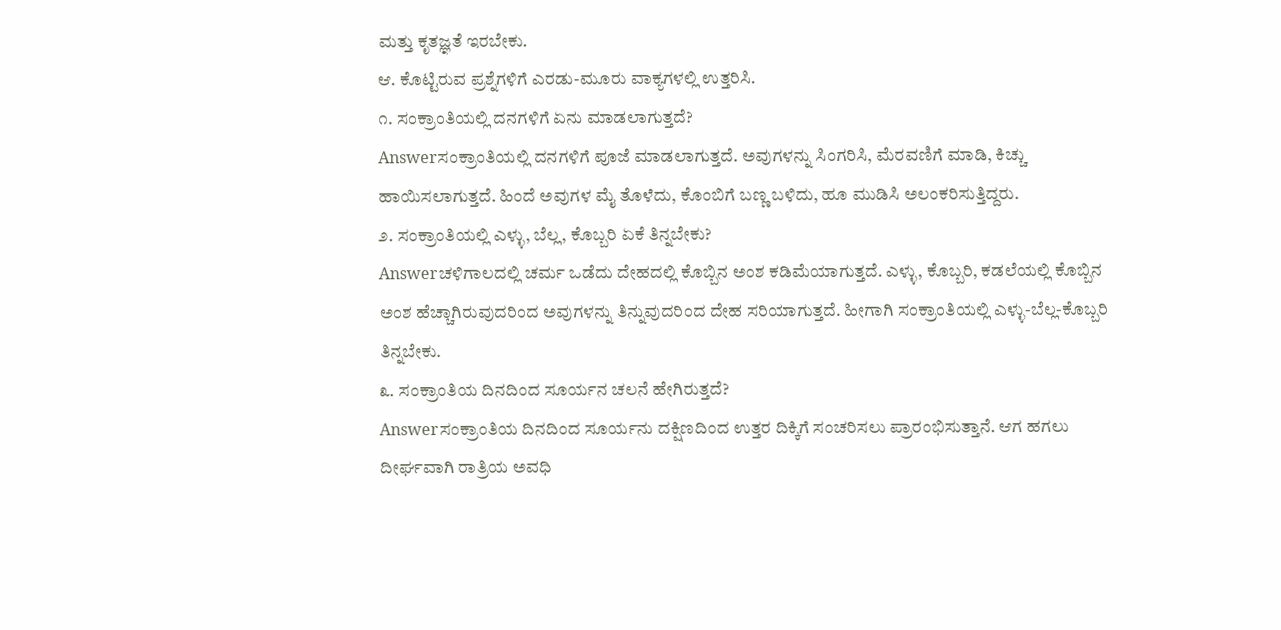ಮತ್ತು ಕೃತಜ್ಞತೆ ಇರಬೇಕು.
ಆ. ಕೊಟ್ಟಿರುವ ಪ್ರಶ್ನೆಗಳಿಗೆ ಎರಡು-ಮೂರು ವಾಕ್ಯಗಳಲ್ಲಿ ಉತ್ತರಿಸಿ.
೧. ಸಂಕ್ರಾಂತಿಯಲ್ಲಿ ದನಗಳಿಗೆ ಏನು ಮಾಡಲಾಗುತ್ತದೆ?
Answerಸಂಕ್ರಾಂತಿಯಲ್ಲಿ ದನಗಳಿಗೆ ಪೂಜೆ ಮಾಡಲಾಗುತ್ತದೆ. ಅವುಗಳನ್ನು ಸಿಂಗರಿಸಿ, ಮೆರವಣಿಗೆ ಮಾಡಿ, ಕಿಚ್ಚು ಹಾಯಿಸಲಾಗುತ್ತದೆ. ಹಿಂದೆ ಅವುಗಳ ಮೈ ತೊಳೆದು, ಕೊಂಬಿಗೆ ಬಣ್ಣ ಬಳಿದು, ಹೂ ಮುಡಿಸಿ ಅಲಂಕರಿಸುತ್ತಿದ್ದರು.
೨. ಸಂಕ್ರಾಂತಿಯಲ್ಲಿ ಎಳ್ಳು, ಬೆಲ್ಲ, ಕೊಬ್ಬರಿ ಏಕೆ ತಿನ್ನಬೇಕು?
Answerಚಳಿಗಾಲದಲ್ಲಿ ಚರ್ಮ ಒಡೆದು ದೇಹದಲ್ಲಿ ಕೊಬ್ಬಿನ ಅಂಶ ಕಡಿಮೆಯಾಗುತ್ತದೆ. ಎಳ್ಳು, ಕೊಬ್ಬರಿ, ಕಡಲೆಯಲ್ಲಿ ಕೊಬ್ಬಿನ ಅಂಶ ಹೆಚ್ಚಾಗಿರುವುದರಿಂದ ಅವುಗಳನ್ನು ತಿನ್ನುವುದರಿಂದ ದೇಹ ಸರಿಯಾಗುತ್ತದೆ. ಹೀಗಾಗಿ ಸಂಕ್ರಾಂತಿಯಲ್ಲಿ ಎಳ್ಳು-ಬೆಲ್ಲ-ಕೊಬ್ಬರಿ ತಿನ್ನಬೇಕು.
೩. ಸಂಕ್ರಾಂತಿಯ ದಿನದಿಂದ ಸೂರ್ಯನ ಚಲನೆ ಹೇಗಿರುತ್ತದೆ?
Answerಸಂಕ್ರಾಂತಿಯ ದಿನದಿಂದ ಸೂರ್ಯನು ದಕ್ಷಿಣದಿಂದ ಉತ್ತರ ದಿಕ್ಕಿಗೆ ಸಂಚರಿಸಲು ಪ್ರಾರಂಭಿಸುತ್ತಾನೆ. ಆಗ ಹಗಲು ದೀರ್ಘವಾಗಿ ರಾತ್ರಿಯ ಅವಧಿ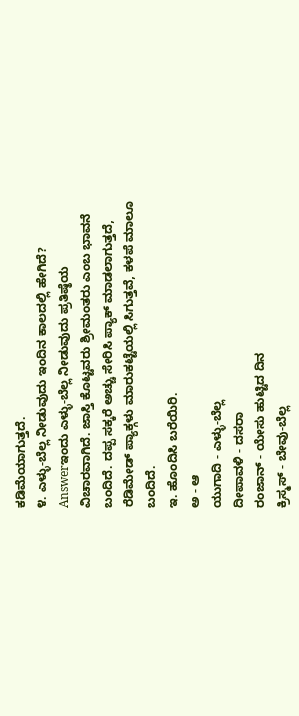ಕಡಿಮೆಯಾಗುತ್ತದೆ.
೪. ಎಳ್ಳು-ಬೆಲ್ಲ ನೀಡುವುದು ಇಂದಿನ ಕಾಲದಲ್ಲಿ ಹೇಗಿದೆ?
Answerಇಂದು ಎಳ್ಳು-ಬೆಲ್ಲ ನೀಡುವುದು ಪ್ರತಿಷ್ಠೆಯ ವಿಚಾರವಾಗಿದೆ. ಜಾಸ್ತಿ ಕೊಟ್ಟವರು ಶ್ರೀಮಂತರು ಎಂಬ ಭಾವನೆ ಬಂದಿದೆ. ದಪ್ಪ ಸಕ್ಕರೆ ಅಚ್ಚು ಸೇರಿಸಿ ಪ್ಯಾಕ್ ಮಾಡಲಾಗುತ್ತದೆ, ರೆಡಿಮೇಡ್ ಪ್ಯಾಕ್ಗಳು ಮಾರುಕಟ್ಟೆಯಲ್ಲಿ ಸಿಗುತ್ತವೆ, ಕಳಪೆ ಮಾಲೂ ಬಂದಿದೆ.
ಇ. ಹೊಂದಿಸಿ ಬರೆಯಿರಿ.
ಅ - ಆ
ಯುಗಾದಿ - ಎಳ್ಳು-ಬೆಲ್ಲ
ದೀಪಾವಳಿ - ದಸರಾ
ರಂಜಾನ್ - ಯೇಸು ಹುಟ್ಟಿದ ದಿನ
ಕ್ರಿಸ್ಮಸ್ - ಬೇವು-ಬೆಲ್ಲ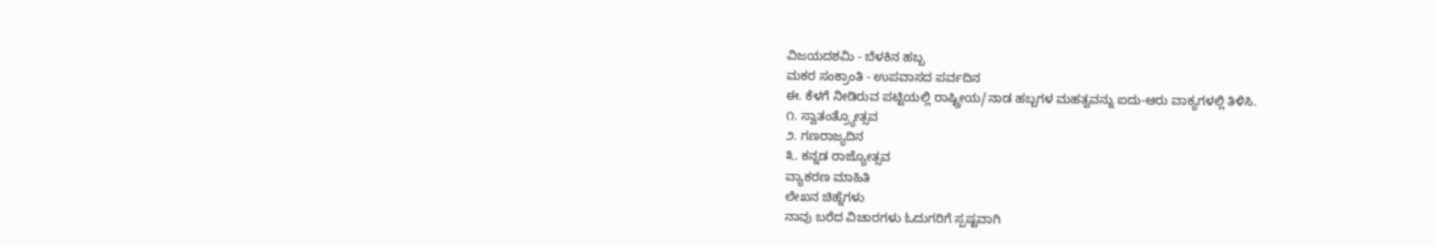ವಿಜಯದಶಮಿ - ಬೆಳಕಿನ ಹಬ್ಬ
ಮಕರ ಸಂಕ್ರಾಂತಿ - ಉಪವಾಸದ ಪರ್ವದಿನ
ಈ. ಕೆಳಗೆ ನೀಡಿರುವ ಪಟ್ಟಿಯಲ್ಲಿ ರಾಷ್ಟ್ರೀಯ/ನಾಡ ಹಬ್ಬಗಳ ಮಹತ್ವವನ್ನು ಐದು-ಆರು ವಾಕ್ಯಗಳಲ್ಲಿ ತಿಳಿಸಿ.
೧. ಸ್ವಾತಂತ್ರ್ಯೋತ್ಸವ
೨. ಗಣರಾಜ್ಯದಿನ
೩. ಕನ್ನಡ ರಾಜ್ಯೋತ್ಸವ
ವ್ಯಾಕರಣ ಮಾಹಿತಿ
ಲೇಖನ ಚಿಹ್ನೆಗಳು
ನಾವು ಬರೆದ ವಿಚಾರಗಳು ಓದುಗರಿಗೆ ಸ್ಪಷ್ಟವಾಗಿ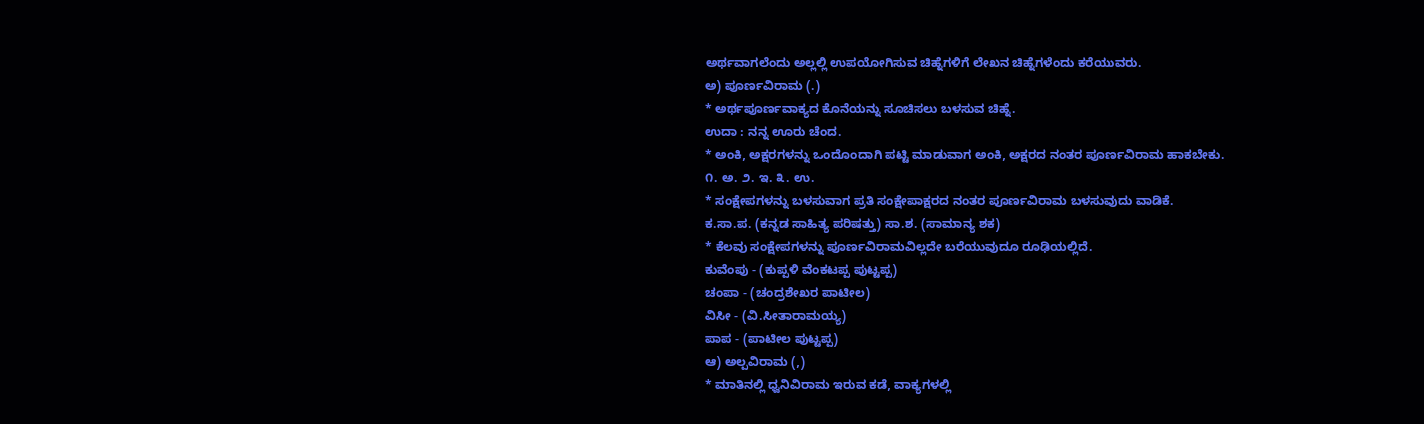ಅರ್ಥವಾಗಲೆಂದು ಅಲ್ಲಲ್ಲಿ ಉಪಯೋಗಿಸುವ ಚಿಹ್ನೆಗಳಿಗೆ ಲೇಖನ ಚಿಹ್ನೆಗಳೆಂದು ಕರೆಯುವರು.
ಅ) ಪೂರ್ಣವಿರಾಮ (.)
* ಅರ್ಥಪೂರ್ಣವಾಕ್ಯದ ಕೊನೆಯನ್ನು ಸೂಚಿಸಲು ಬಳಸುವ ಚಿಹ್ನೆ.
ಉದಾ : ನನ್ನ ಊರು ಚೆಂದ.
* ಅಂಕಿ, ಅಕ್ಷರಗಳನ್ನು ಒಂದೊಂದಾಗಿ ಪಟ್ಟಿ ಮಾಡುವಾಗ ಅಂಕಿ, ಅಕ್ಷರದ ನಂತರ ಪೂರ್ಣವಿರಾಮ ಹಾಕಬೇಕು.
೧. ಅ. ೨. ಇ. ೩. ಉ.
* ಸಂಕ್ಷೇಪಗಳನ್ನು ಬಳಸುವಾಗ ಪ್ರತಿ ಸಂಕ್ಷೇಪಾಕ್ಷರದ ನಂತರ ಪೂರ್ಣವಿರಾಮ ಬಳಸುವುದು ವಾಡಿಕೆ.
ಕ.ಸಾ.ಪ. (ಕನ್ನಡ ಸಾಹಿತ್ಯ ಪರಿಷತ್ತು) ಸಾ.ಶ. (ಸಾಮಾನ್ಯ ಶಕ)
* ಕೆಲವು ಸಂಕ್ಷೇಪಗಳನ್ನು ಪೂರ್ಣವಿರಾಮವಿಲ್ಲದೇ ಬರೆಯುವುದೂ ರೂಢಿಯಲ್ಲಿದೆ.
ಕುವೆಂಪು - (ಕುಪ್ಪಳಿ ವೆಂಕಟಪ್ಪ ಪುಟ್ಟಪ್ಪ)
ಚಂಪಾ - (ಚಂದ್ರಶೇಖರ ಪಾಟೀಲ)
ವಿಸೀ - (ವಿ.ಸೀತಾರಾಮಯ್ಯ)
ಪಾಪ - (ಪಾಟೀಲ ಪುಟ್ಟಪ್ಪ)
ಆ) ಅಲ್ಪವಿರಾಮ (,)
* ಮಾತಿನಲ್ಲಿ ಧ್ವನಿವಿರಾಮ ಇರುವ ಕಡೆ, ವಾಕ್ಯಗಳಲ್ಲಿ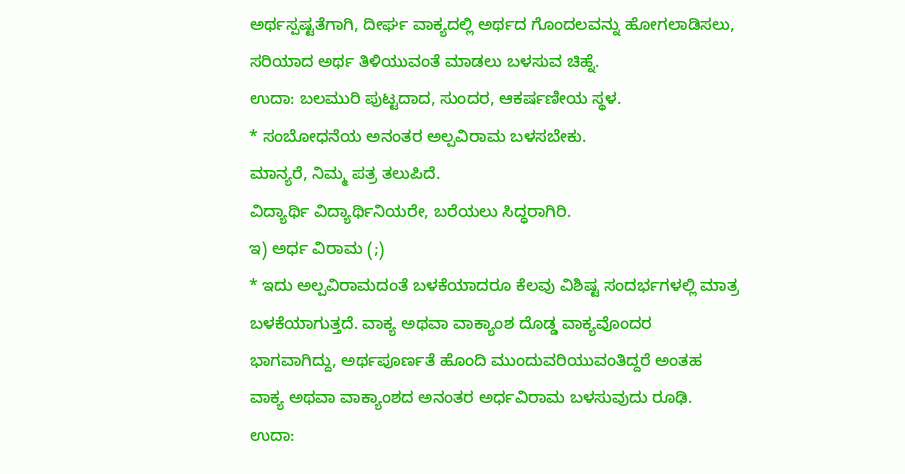ಅರ್ಥಸ್ಪಷ್ಟತೆಗಾಗಿ, ದೀರ್ಘ ವಾಕ್ಯದಲ್ಲಿ ಅರ್ಥದ ಗೊಂದಲವನ್ನು ಹೋಗಲಾಡಿಸಲು, ಸರಿಯಾದ ಅರ್ಥ ತಿಳಿಯುವಂತೆ ಮಾಡಲು ಬಳಸುವ ಚಿಹ್ನೆ.
ಉದಾ: ಬಲಮುರಿ ಪುಟ್ಟದಾದ, ಸುಂದರ, ಆಕರ್ಷಣೀಯ ಸ್ಥಳ.
* ಸಂಬೋಧನೆಯ ಅನಂತರ ಅಲ್ಪವಿರಾಮ ಬಳಸಬೇಕು.
ಮಾನ್ಯರೆ, ನಿಮ್ಮ ಪತ್ರ ತಲುಪಿದೆ.
ವಿದ್ಯಾರ್ಥಿ ವಿದ್ಯಾರ್ಥಿನಿಯರೇ, ಬರೆಯಲು ಸಿದ್ಧರಾಗಿರಿ.
ಇ) ಅರ್ಧ ವಿರಾಮ (;)
* ಇದು ಅಲ್ಪವಿರಾಮದಂತೆ ಬಳಕೆಯಾದರೂ ಕೆಲವು ವಿಶಿಷ್ಟ ಸಂದರ್ಭಗಳಲ್ಲಿ ಮಾತ್ರ ಬಳಕೆಯಾಗುತ್ತದೆ. ವಾಕ್ಯ ಅಥವಾ ವಾಕ್ಯಾಂಶ ದೊಡ್ಡ ವಾಕ್ಯವೊಂದರ ಭಾಗವಾಗಿದ್ದು, ಅರ್ಥಪೂರ್ಣತೆ ಹೊಂದಿ ಮುಂದುವರಿಯುವಂತಿದ್ದರೆ ಅಂತಹ ವಾಕ್ಯ ಅಥವಾ ವಾಕ್ಯಾಂಶದ ಅನಂತರ ಅರ್ಧವಿರಾಮ ಬಳಸುವುದು ರೂಢಿ.
ಉದಾ: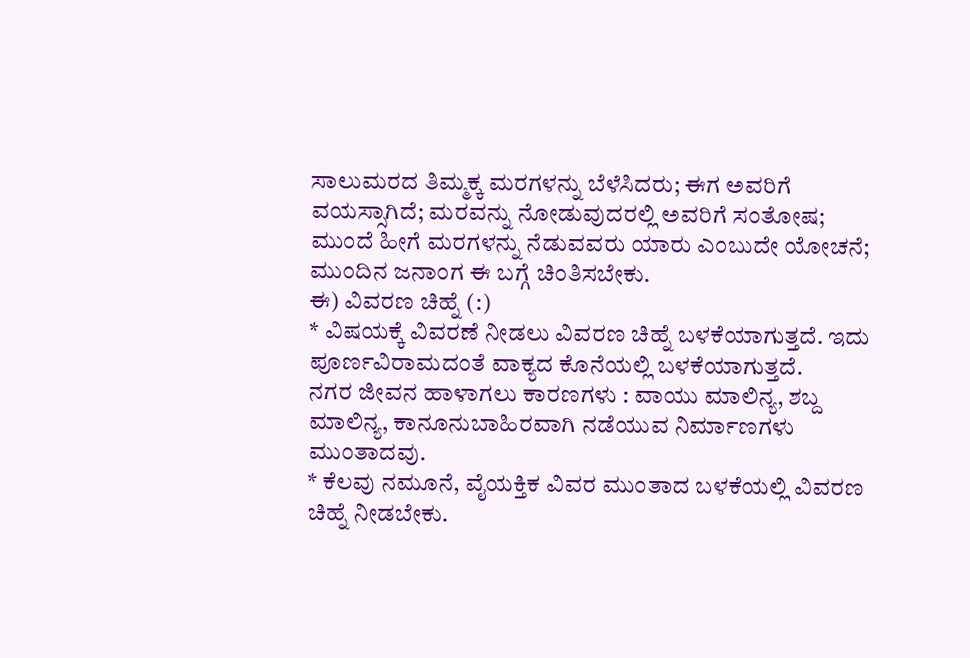ಸಾಲುಮರದ ತಿಮ್ಮಕ್ಕ ಮರಗಳನ್ನು ಬೆಳೆಸಿದರು; ಈಗ ಅವರಿಗೆ ವಯಸ್ಸಾಗಿದೆ; ಮರವನ್ನು ನೋಡುವುದರಲ್ಲಿ ಅವರಿಗೆ ಸಂತೋಷ; ಮುಂದೆ ಹೀಗೆ ಮರಗಳನ್ನು ನೆಡುವವರು ಯಾರು ಎಂಬುದೇ ಯೋಚನೆ; ಮುಂದಿನ ಜನಾಂಗ ಈ ಬಗ್ಗೆ ಚಿಂತಿಸಬೇಕು.
ಈ) ವಿವರಣ ಚಿಹ್ನೆ (:)
* ವಿಷಯಕ್ಕೆ ವಿವರಣೆ ನೀಡಲು ವಿವರಣ ಚಿಹ್ನೆ ಬಳಕೆಯಾಗುತ್ತದೆ. ಇದು ಪೂರ್ಣವಿರಾಮದಂತೆ ವಾಕ್ಯದ ಕೊನೆಯಲ್ಲಿ ಬಳಕೆಯಾಗುತ್ತದೆ.
ನಗರ ಜೀವನ ಹಾಳಾಗಲು ಕಾರಣಗಳು : ವಾಯು ಮಾಲಿನ್ಯ, ಶಬ್ದ ಮಾಲಿನ್ಯ, ಕಾನೂನುಬಾಹಿರವಾಗಿ ನಡೆಯುವ ನಿರ್ಮಾಣಗಳು ಮುಂತಾದವು.
* ಕೆಲವು ನಮೂನೆ, ವೈಯಕ್ತಿಕ ವಿವರ ಮುಂತಾದ ಬಳಕೆಯಲ್ಲಿ ವಿವರಣ ಚಿಹ್ನೆ ನೀಡಬೇಕು.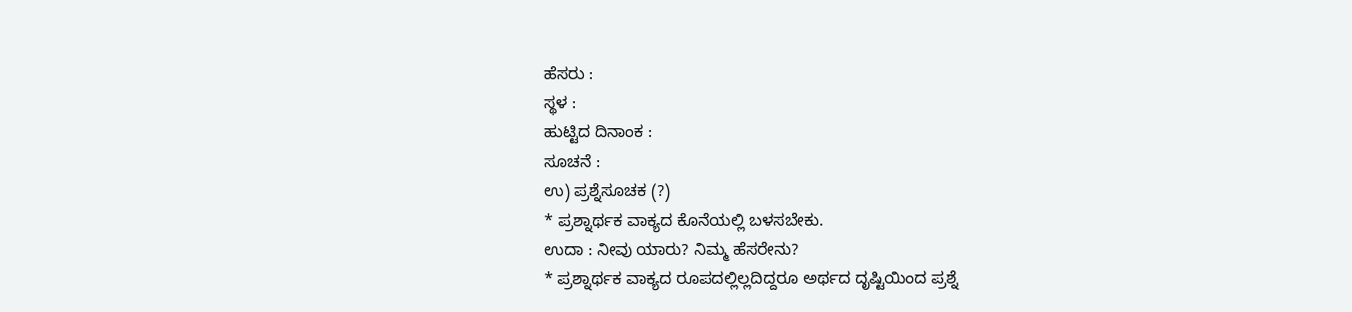ಹೆಸರು :
ಸ್ಥಳ :
ಹುಟ್ಟಿದ ದಿನಾಂಕ :
ಸೂಚನೆ :
ಉ) ಪ್ರಶ್ನೆಸೂಚಕ (?)
* ಪ್ರಶ್ನಾರ್ಥಕ ವಾಕ್ಯದ ಕೊನೆಯಲ್ಲಿ ಬಳಸಬೇಕು.
ಉದಾ : ನೀವು ಯಾರು? ನಿಮ್ಮ ಹೆಸರೇನು?
* ಪ್ರಶ್ನಾರ್ಥಕ ವಾಕ್ಯದ ರೂಪದಲ್ಲಿಲ್ಲದಿದ್ದರೂ ಅರ್ಥದ ದೃಷ್ಟಿಯಿಂದ ಪ್ರಶ್ನೆ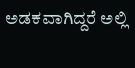ಅಡಕವಾಗಿದ್ದರೆ ಅಲ್ಲಿ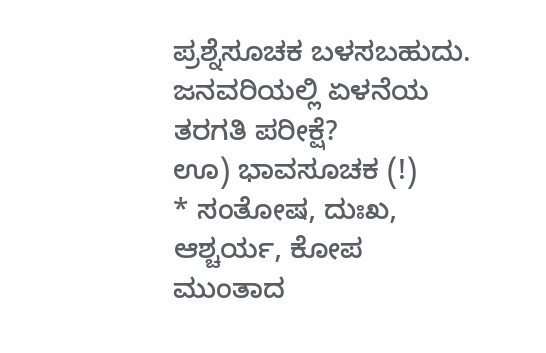ಪ್ರಶ್ನೆಸೂಚಕ ಬಳಸಬಹುದು.
ಜನವರಿಯಲ್ಲಿ ಏಳನೆಯ ತರಗತಿ ಪರೀಕ್ಷೆ?
ಊ) ಭಾವಸೂಚಕ (!)
* ಸಂತೋಷ, ದುಃಖ, ಆಶ್ಚರ್ಯ, ಕೋಪ ಮುಂತಾದ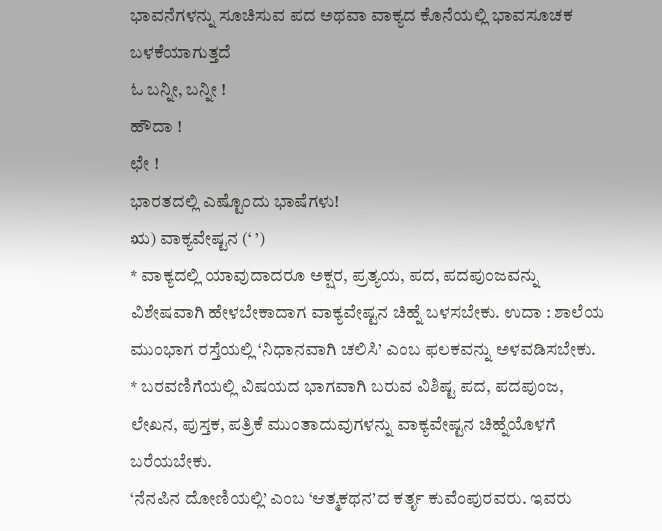ಭಾವನೆಗಳನ್ನು ಸೂಚಿಸುವ ಪದ ಅಥವಾ ವಾಕ್ಯದ ಕೊನೆಯಲ್ಲಿ ಭಾವಸೂಚಕ ಬಳಕೆಯಾಗುತ್ತದೆ
ಓ ಬನ್ನೀ, ಬನ್ನೀ !
ಹೌದಾ !
ಛೇ !
ಭಾರತದಲ್ಲಿ ಎಷ್ಟೊಂದು ಭಾಷೆಗಳು!
ಋ) ವಾಕ್ಯವೇಷ್ಟನ (‘ ’)
* ವಾಕ್ಯದಲ್ಲಿ ಯಾವುದಾದರೂ ಅಕ್ಷರ, ಪ್ರತ್ಯಯ, ಪದ, ಪದಪುಂಜವನ್ನು ವಿಶೇಷವಾಗಿ ಹೇಳಬೇಕಾದಾಗ ವಾಕ್ಯವೇಷ್ಟನ ಚಿಹ್ನೆ ಬಳಸಬೇಕು. ಉದಾ : ಶಾಲೆಯ ಮುಂಭಾಗ ರಸ್ತೆಯಲ್ಲಿ ‘ನಿಧಾನವಾಗಿ ಚಲಿಸಿ’ ಎಂಬ ಫಲಕವನ್ನು ಅಳವಡಿಸಬೇಕು.
* ಬರವಣಿಗೆಯಲ್ಲಿ ವಿಷಯದ ಭಾಗವಾಗಿ ಬರುವ ವಿಶಿಷ್ಟ ಪದ, ಪದಪುಂಜ, ಲೇಖನ, ಪುಸ್ತಕ, ಪತ್ರಿಕೆ ಮುಂತಾದುವುಗಳನ್ನು ವಾಕ್ಯವೇಷ್ಟನ ಚಿಹ್ನೆಯೊಳಗೆ ಬರೆಯಬೇಕು.
‘ನೆನಪಿನ ದೋಣಿಯಲ್ಲಿ’ ಎಂಬ ‘ಆತ್ಮಕಥನ’ದ ಕರ್ತೃ ಕುವೆಂಪುರವರು. ಇವರು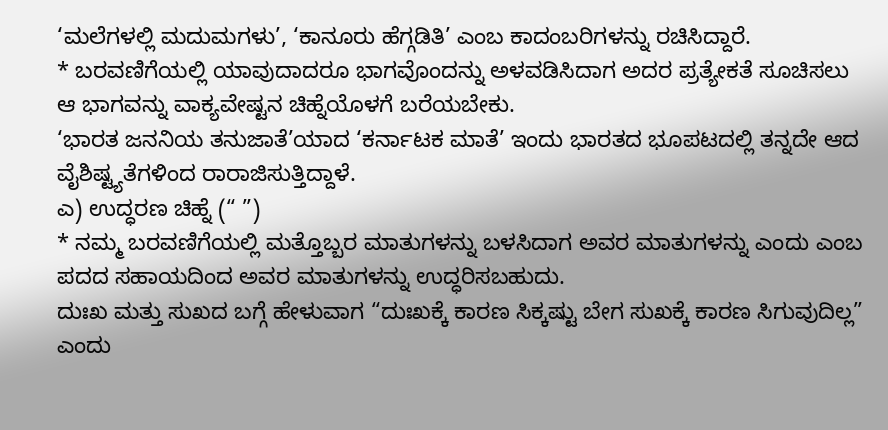‘ಮಲೆಗಳಲ್ಲಿ ಮದುಮಗಳು’, ‘ಕಾನೂರು ಹೆಗ್ಗಡಿತಿ’ ಎಂಬ ಕಾದಂಬರಿಗಳನ್ನು ರಚಿಸಿದ್ದಾರೆ.
* ಬರವಣಿಗೆಯಲ್ಲಿ ಯಾವುದಾದರೂ ಭಾಗವೊಂದನ್ನು ಅಳವಡಿಸಿದಾಗ ಅದರ ಪ್ರತ್ಯೇಕತೆ ಸೂಚಿಸಲು ಆ ಭಾಗವನ್ನು ವಾಕ್ಯವೇಷ್ಟನ ಚಿಹ್ನೆಯೊಳಗೆ ಬರೆಯಬೇಕು.
‘ಭಾರತ ಜನನಿಯ ತನುಜಾತೆ’ಯಾದ ‘ಕರ್ನಾಟಕ ಮಾತೆ’ ಇಂದು ಭಾರತದ ಭೂಪಟದಲ್ಲಿ ತನ್ನದೇ ಆದ ವೈಶಿಷ್ಟ್ಯತೆಗಳಿಂದ ರಾರಾಜಿಸುತ್ತಿದ್ದಾಳೆ.
ಎ) ಉದ್ಧರಣ ಚಿಹ್ನೆ (“ ”)
* ನಮ್ಮ ಬರವಣಿಗೆಯಲ್ಲಿ ಮತ್ತೊಬ್ಬರ ಮಾತುಗಳನ್ನು ಬಳಸಿದಾಗ ಅವರ ಮಾತುಗಳನ್ನು ಎಂದು ಎಂಬ ಪದದ ಸಹಾಯದಿಂದ ಅವರ ಮಾತುಗಳನ್ನು ಉದ್ಧರಿಸಬಹುದು.
ದುಃಖ ಮತ್ತು ಸುಖದ ಬಗ್ಗೆ ಹೇಳುವಾಗ “ದುಃಖಕ್ಕೆ ಕಾರಣ ಸಿಕ್ಕಷ್ಟು ಬೇಗ ಸುಖಕ್ಕೆ ಕಾರಣ ಸಿಗುವುದಿಲ್ಲ” ಎಂದು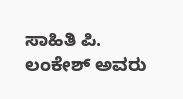ಸಾಹಿತಿ ಪಿ. ಲಂಕೇಶ್ ಅವರು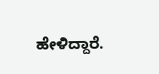ಹೇಳಿದ್ದಾರೆ.